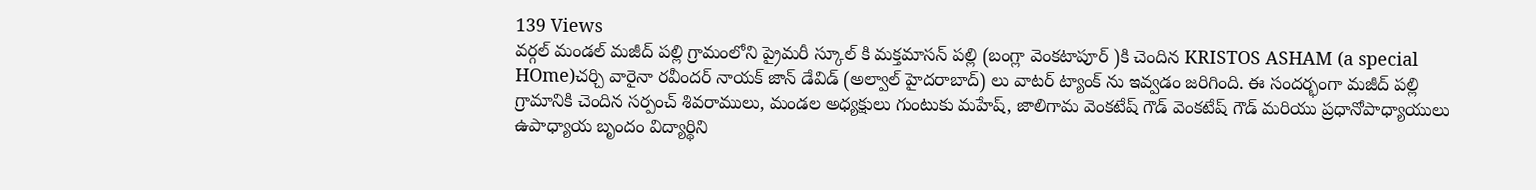139 Views
వర్గల్ మండల్ మజీద్ పల్లి గ్రామంలోని ప్రైమరీ స్కూల్ కి మక్తమాసన్ పల్లి (బంగ్లా వెంకటాపూర్ )కి చెందిన KRISTOS ASHAM (a special HOme)చర్చి వారైనా రవీందర్ నాయక్ జాన్ డేవిడ్ (అల్వాల్ హైదరాబాద్) లు వాటర్ ట్యాంక్ ను ఇవ్వడం జరిగింది. ఈ సందర్భంగా మజీద్ పల్లి గ్రామానికి చెందిన సర్పంచ్ శివరాములు, మండల అధ్యక్షులు గుంటుకు మహేష్, జాలిగామ వెంకటేష్ గౌడ్ వెంకటేష్ గౌడ్ మరియు ప్రధానోపాధ్యాయులు ఉపాధ్యాయ బృందం విద్యార్థిని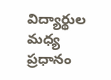విద్యార్థుల మధ్య ప్రధానం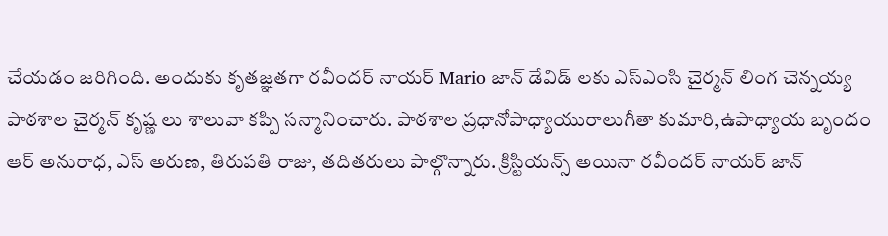చేయడం జరిగింది. అందుకు కృతజ్ఞతగా రవీందర్ నాయర్ Mario జాన్ డేవిడ్ లకు ఎస్ఎంసి చైర్మన్ లింగ చెన్నయ్య పాఠశాల చైర్మన్ కృష్ణ లు శాలువా కప్పి సన్మానించారు. పాఠశాల ప్రధానోపాధ్యాయురాలుగీతా కుమారి,ఉపాధ్యాయ బృందం ఆర్ అనురాధ, ఎస్ అరుణ, తిరుపతి రాజు, తదితరులు పాల్గొన్నారు. క్రిస్టియన్స్ అయినా రవీందర్ నాయర్ జాన్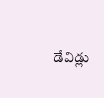డేవిడ్లు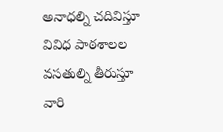అనాధల్ని చదివిస్తూ వివిధ పాఠశాలల వసతుల్ని తీరుస్తూ వారి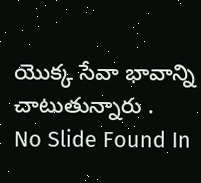యొక్క సేవా భావాన్ని చాటుతున్నారు .
No Slide Found In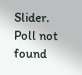Slider.
Poll not found